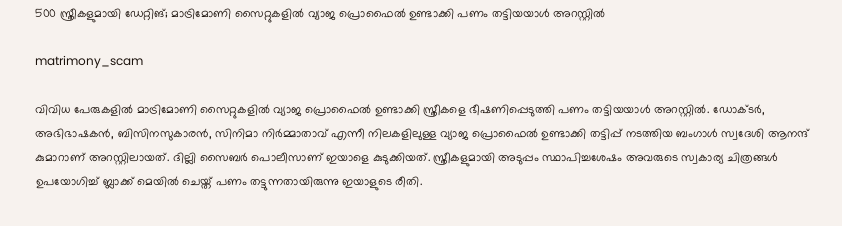500 സ്ത്രീകളുമായി ഡേറ്റിങ്; മാട്രിമോണി സൈറ്റുകളിൽ വ്യാജ പ്രൊഫൈൽ ഉണ്ടാക്കി പണം തട്ടിയയാൾ അറസ്റ്റിൽ

matrimony_scam

വിവിധ പേരുകളിൽ മാട്രിമോണി സൈറ്റുകളിൽ വ്യാജ പ്രൊഫൈൽ ഉണ്ടാക്കി സ്ത്രീകളെ ഭീഷണിപ്പെടുത്തി പണം തട്ടിയയാൾ അറസ്റ്റിൽ. ഡോക്ടർ, അഭിഭാഷകൻ, ബിസിനസുകാരൻ, സിനിമാ നിർമ്മാതാവ് എന്നീ നിലകളിലുള്ള വ്യാജ പ്രൊഫൈൽ ഉണ്ടാക്കി തട്ടിപ്പ് നടത്തിയ ബംഗാൾ സ്വദേശി ആനന്ദ് കുമാറാണ് അറസ്റ്റിലായത്. ദില്ലി സൈബർ പൊലീസാണ് ഇയാളെ കുടുക്കിയത്. സ്ത്രീകളുമായി അടുപ്പം സ്ഥാപിച്ചശേഷം അവരുടെ സ്വകാര്യ ചിത്രങ്ങൾ ഉപയോഗിച്ച് ബ്ലാക്ക് മെയിൽ ചെയ്ത് പണം തട്ടുന്നതായിരുന്നു ഇയാളുടെ രീതി.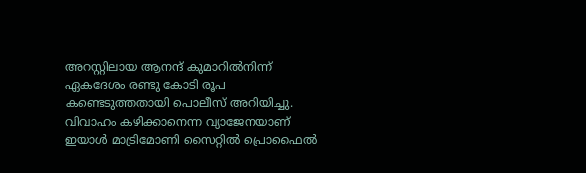അറസ്റ്റിലായ ആനന്ദ് കുമാറിൽനിന്ന് ഏകദേശം രണ്ടു കോടി രൂപ കണ്ടെടുത്തതായി പൊലീസ് അറിയിച്ചു. വിവാഹം കഴിക്കാനെന്ന വ്യാജേനയാണ് ഇയാൾ മാട്രിമോണി സൈറ്റിൽ പ്രൊഫൈൽ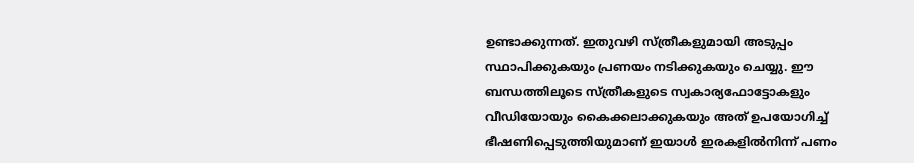ഉണ്ടാക്കുന്നത്. ഇതുവഴി സ്ത്രീകളുമായി അടുപ്പം സ്ഥാപിക്കുകയും പ്രണയം നടിക്കുകയും ചെയ്യു. ഈ ബന്ധത്തിലൂടെ സ്ത്രീകളുടെ സ്വകാര്യഫോട്ടോകളും വീഡിയോയും കൈക്കലാക്കുകയും അത് ഉപയോഗിച്ച് ഭീഷണിപ്പെടുത്തിയുമാണ് ഇയാൾ ഇരകളിൽനിന്ന് പണം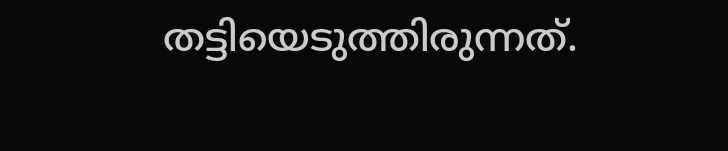തട്ടിയെടുത്തിരുന്നത്.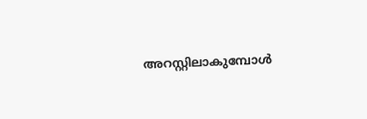അറസ്റ്റിലാകുമ്പോൾ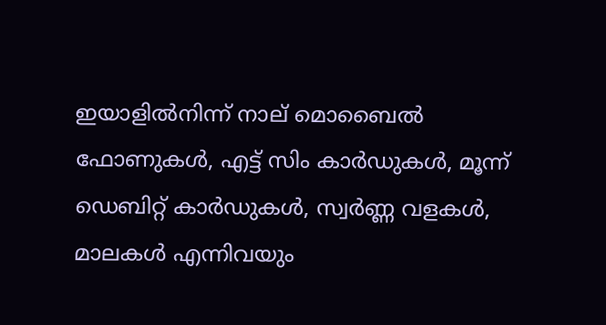ഇയാളിൽനിന്ന് നാല് മൊബൈൽ ഫോണുകൾ, എട്ട് സിം കാർഡുകൾ, മൂന്ന് ഡെബിറ്റ് കാർഡുകൾ, സ്വർണ്ണ വളകൾ, മാലകൾ എന്നിവയും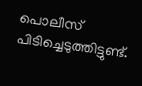പൊലീസ് പിടിച്ചെടുത്തിട്ടുണ്ട്.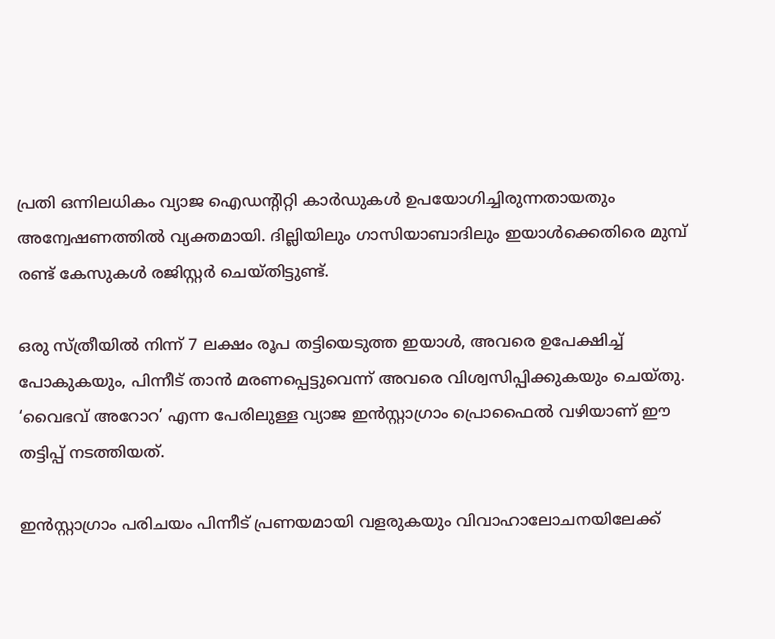പ്രതി ഒന്നിലധികം വ്യാജ ഐഡന്റിറ്റി കാർഡുകൾ ഉപയോഗിച്ചിരുന്നതായതും അന്വേഷണത്തിൽ വ്യക്തമായി. ദില്ലിയിലും ഗാസിയാബാദിലും ഇയാൾക്കെതിരെ മുമ്പ് രണ്ട് കേസുകൾ രജിസ്റ്റർ ചെയ്തിട്ടുണ്ട്.

ഒരു സ്ത്രീയിൽ നിന്ന് 7 ലക്ഷം രൂപ തട്ടിയെടുത്ത ഇയാൾ, അവരെ ഉപേക്ഷിച്ച് പോകുകയും, പിന്നീട് താൻ മരണപ്പെട്ടുവെന്ന് അവരെ വിശ്വസിപ്പിക്കുകയും ചെയ്തു. ‘വൈഭവ് അറോറ’ എന്ന പേരിലുള്ള വ്യാജ ഇൻസ്റ്റാഗ്രാം പ്രൊഫൈൽ വഴിയാണ് ഈ തട്ടിപ്പ് നടത്തിയത്.

ഇൻസ്റ്റാഗ്രാം പരിചയം പിന്നീട് പ്രണയമായി വളരുകയും വിവാഹാലോചനയിലേക്ക്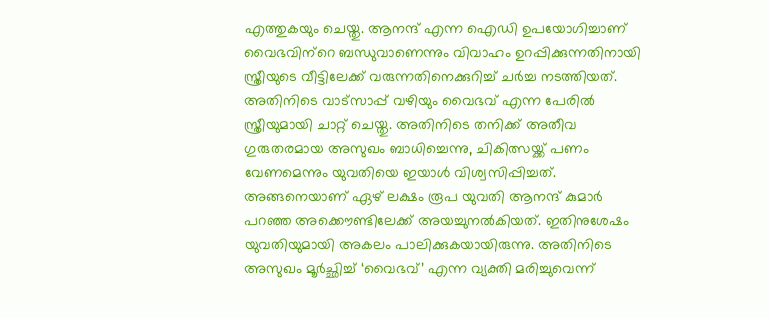എത്തുകയും ചെയ്തു. ആനന്ദ് എന്ന ഐഡി ഉപയോഗിച്ചാണ് വൈഭവിന്‌റെ ബന്ധുവാണെന്നും വിവാഹം ഉറപ്പിക്കുന്നതിനായി സ്ത്രീയുടെ വീട്ടിലേക്ക് വരുന്നതിനെക്കുറിച്ച് ചർച്ച നടത്തിയത്. അതിനിടെ വാട്സാപ്പ് വഴിയും വൈഭവ് എന്ന പേരിൽ സ്ത്രീയുമായി ചാറ്റ് ചെയ്തു. അതിനിടെ തനിക്ക് അതീവ ഗുരുതരമായ അസുഖം ബാധിച്ചെന്നു, ചികിത്സയ്ക്ക് പണം വേണമെന്നും യുവതിയെ ഇയാൾ വിശ്വസിപ്പിച്ചത്. അങ്ങനെയാണ് ഏഴ് ലക്ഷം രൂപ യുവതി ആനന്ദ് കുമാർ പറഞ്ഞ അക്കൌണ്ടിലേക്ക് അയച്ചുനൽകിയത്. ഇതിനുശേഷം യുവതിയുമായി അകലം പാലിക്കുകയായിരുന്നു. അതിനിടെ അസുഖം മൂർച്ഛിച്ച് ‘വൈഭവ്’ എന്ന വ്യക്തി മരിച്ചുവെന്ന്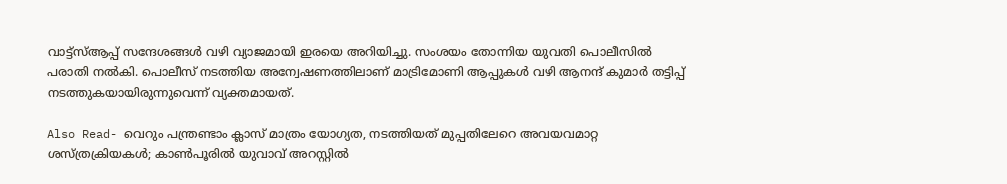വാട്ട്‌സ്ആപ്പ് സന്ദേശങ്ങൾ വഴി വ്യാജമായി ഇരയെ അറിയിച്ചു. സംശയം തോന്നിയ യുവതി പൊലീസിൽ പരാതി നൽകി. പൊലീസ് നടത്തിയ അന്വേഷണത്തിലാണ് മാട്രിമോണി ആപ്പുകൾ വഴി ആനന്ദ് കുമാർ തട്ടിപ്പ് നടത്തുകയായിരുന്നുവെന്ന് വ്യക്തമായത്.

Also Read- വെറും പന്ത്രണ്ടാം ക്ലാസ് മാത്രം യോഗ്യത, നടത്തിയത് മുപ്പതിലേറെ അവയവമാറ്റ ശസ്ത്രക്രിയകള്‍; കാണ്‍പൂരിൽ യുവാവ് അറസ്റ്റിൽ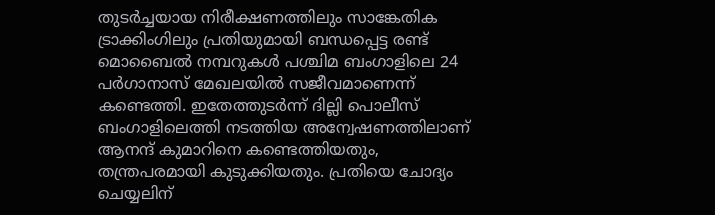തുടർച്ചയായ നിരീക്ഷണത്തിലും സാങ്കേതിക ട്രാക്കിംഗിലും പ്രതിയുമായി ബന്ധപ്പെട്ട രണ്ട് മൊബൈൽ നമ്പറുകൾ പശ്ചിമ ബംഗാളിലെ 24 പർഗാനാസ് മേഖലയിൽ സജീവമാണെന്ന് കണ്ടെത്തി. ഇതേത്തുടർന്ന് ദില്ലി പൊലീസ് ബംഗാളിലെത്തി നടത്തിയ അന്വേഷണത്തിലാണ് ആനന്ദ് കുമാറിനെ കണ്ടെത്തിയതും, തന്ത്രപരമായി കുടുക്കിയതും. പ്രതിയെ ചോദ്യം ചെയ്യലിന്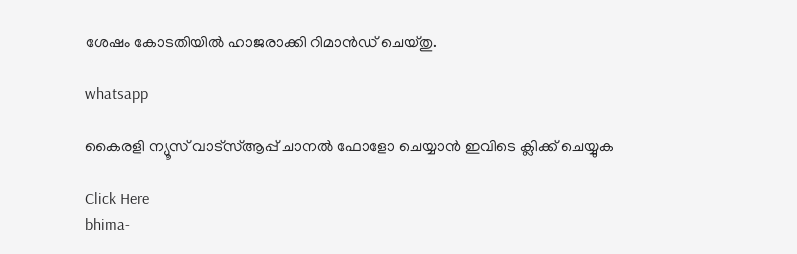ശേഷം കോടതിയിൽ ഹാജരാക്കി റിമാൻഡ് ചെയ്തു.

whatsapp

കൈരളി ന്യൂസ് വാട്‌സ്ആപ്പ് ചാനല്‍ ഫോളോ ചെയ്യാന്‍ ഇവിടെ ക്ലിക്ക് ചെയ്യുക

Click Here
bhima-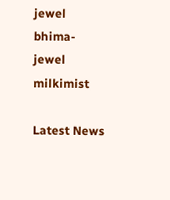jewel
bhima-jewel
milkimist

Latest News